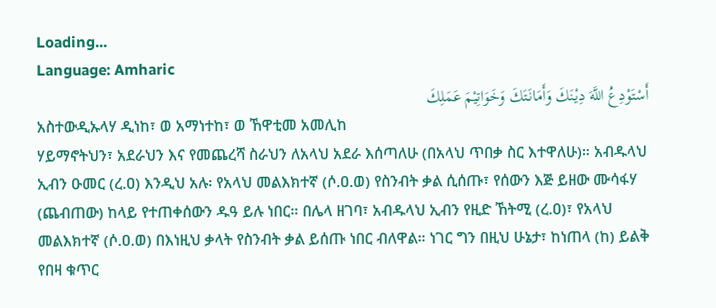Loading...
Language: Amharic
أَسْتَوْدِعُ اللَّهَ دِيْنَكَ وَأَمَانَتَكَ وَخَوَاتِيْمَ عَمَلِكَ
አስተውዲኡላሃ ዲነከ፣ ወ አማነተከ፣ ወ ኸዋቲመ አመሊከ
ሃይማኖትህን፣ አደራህን እና የመጨረሻ ስራህን ለአላህ አደራ እሰጣለሁ (በአላህ ጥበቃ ስር እተዋለሁ)። አብዱላህ ኢብን ዑመር (ረ.ዐ) እንዲህ አሉ፡ የአላህ መልእክተኛ (ሶ.ዐ.ወ) የስንብት ቃል ሲሰጡ፣ የሰውን እጅ ይዘው ሙሳፋሃ (ጨብጠው) ከላይ የተጠቀሰውን ዱዓ ይሉ ነበር። በሌላ ዘገባ፣ አብዱላህ ኢብን የዚድ ኸትሚ (ረ.ዐ)፣ የአላህ መልእክተኛ (ሶ.ዐ.ወ) በእነዚህ ቃላት የስንብት ቃል ይሰጡ ነበር ብለዋል። ነገር ግን በዚህ ሁኔታ፣ ከነጠላ (ከ) ይልቅ የበዛ ቁጥር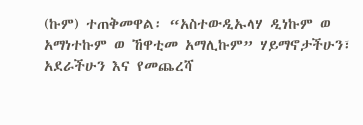(ኩም) ተጠቅመዋል፡ “አስተውዲኡላሃ ዲነኩም ወ አማነተኩም ወ ኸዋቲመ አማሊኩም” ሃይማኖታችሁን፣ አደራችሁን እና የመጨረሻ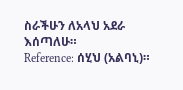ስራችሁን ለአላህ አደራ እሰጣለሁ።
Reference: ሰሂህ (አልባኒ)።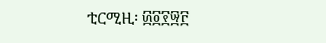ቲርሚዚ፡ ፴፬፻፵፫